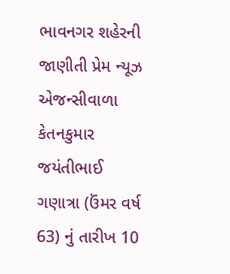ભાવનગર શહેરની જાણીતી પ્રેમ ન્યૂઝ એજન્સીવાળા કેતનકુમાર જયંતીભાઈ ગણાત્રા (ઉંમર વર્ષ 63) નું તારીખ 10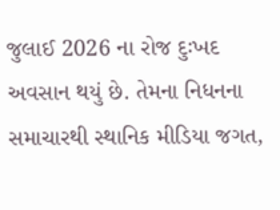જુલાઈ 2026 ના રોજ દુઃખદ અવસાન થયું છે. તેમના નિધનના સમાચારથી સ્થાનિક મીડિયા જગત,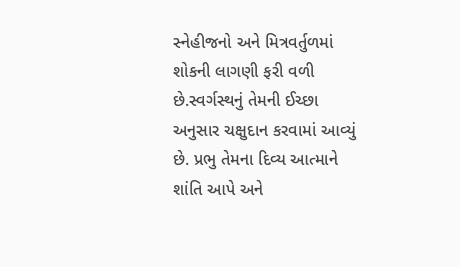સ્નેહીજનો અને મિત્રવર્તુળમાં શોકની લાગણી ફરી વળી છે.સ્વર્ગસ્થનું તેમની ઈચ્છા અનુસાર ચક્ષુદાન કરવામાં આવ્યું છે. પ્રભુ તેમના દિવ્ય આત્માને શાંતિ આપે અને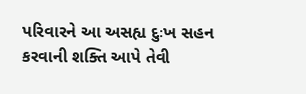પરિવારને આ અસહ્ય દુઃખ સહન કરવાની શક્તિ આપે તેવી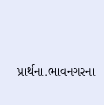પ્રાર્થના.ભાવનગરના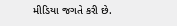મીડિયા જગતે કરી છે.